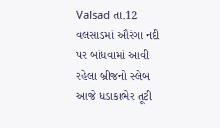Valsad તા.12
વલસાડમાં ઔરંગા નદી પર બાંધવામાં આવી રહેલા બ્રીજનો સ્લેબ આજે ધડાકાભેર તૂટી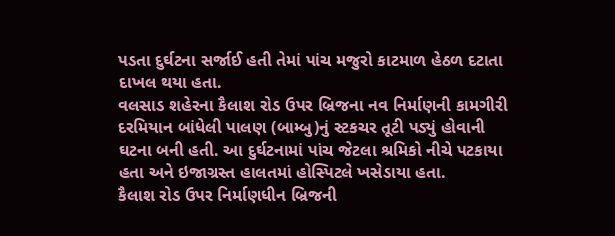પડતા દુર્ઘટના સર્જાઈ હતી તેમાં પાંચ મજુરો કાટમાળ હેઠળ દટાતા દાખલ થયા હતા.
વલસાડ શહેરના કૈલાશ રોડ ઉપર બ્રિજના નવ નિર્માણની કામગીરી દરમિયાન બાંધેલી પાલણ (બામ્બુ)નું સ્ટકચર તૂટી પડ્યું હોવાની ઘટના બની હતી. આ દુર્ઘટનામાં પાંચ જેટલા શ્રમિકો નીચે પટકાયા હતા અને ઇજાગ્રસ્ત હાલતમાં હોસ્પિટલે ખસેડાયા હતા.
કૈલાશ રોડ ઉપર નિર્માણધીન બ્રિજની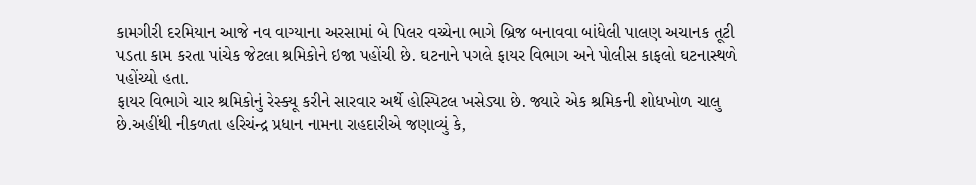કામગીરી દરમિયાન આજે નવ વાગ્યાના અરસામાં બે પિલર વચ્ચેના ભાગે બ્રિજ બનાવવા બાંધેલી પાલણ અચાનક તૂટી પડતા કામ કરતા પાંચેક જેટલા શ્રમિકોને ઇજા પહોંચી છે. ઘટનાને પગલે ફાયર વિભાગ અને પોલીસ કાફલો ઘટનાસ્થળે પહોંચ્યો હતા.
ફાયર વિભાગે ચાર શ્રમિકોનું રેસ્ક્યૂ કરીને સારવાર અર્થે હોસ્પિટલ ખસેડ્યા છે. જ્યારે એક શ્રમિકની શોધખોળ ચાલુ છે.અહીંથી નીકળતા હરિચંન્દ્ર પ્રધાન નામના રાહદારીએ જણાવ્યું કે,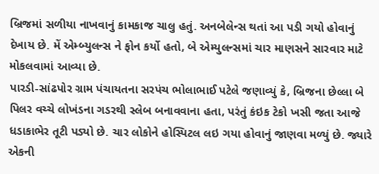બ્રિજમાં સળીયા નાખવાનું કામકાજ ચાલુ હતું. અનબેલેન્સ થતાં આ પડી ગયો હોવાનું દેખાય છે. મેં એમ્બ્યુલન્સ ને ફોન કર્યો હતો, બે એમ્યુલન્સમાં ચાર માણસને સારવાર માટે મોકલવામાં આવ્યા છે.
પારડી-સાંઢપોર ગ્રામ પંચાયતના સરપંચ ભોલાભાઈ પટેલે જણાવ્યું કે, બ્રિજના છેલ્લા બે પિલર વચ્ચે લોખંડના ગડરથી સ્લેબ બનાવવાના હતા, પરંતું કંઇક ટેકો ખસી જતા આજે ધડાકાભેર તૂટી પડ્યો છે. ચાર લોકોને હોસ્પિટલ લઇ ગયા હોવાનું જાણવા મળ્યું છે. જ્યારે એકની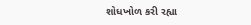શોધખોળ કરી રહ્યા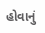હોવાનું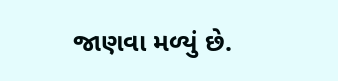જાણવા મળ્યું છે.